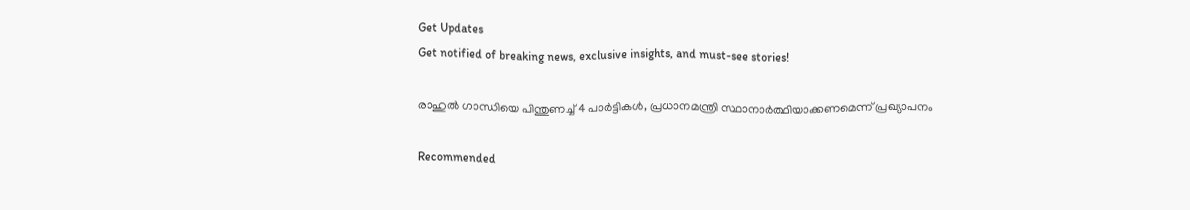Get Updates
Get notified of breaking news, exclusive insights, and must-see stories!

രാഹുല്‍ ഗാന്ധിയെ പിന്തുണച്ച് 4 പാര്‍ട്ടികള്‍, പ്രധാനമന്ത്രി സ്ഥാനാര്‍ത്ഥിയാക്കണമെന്ന് പ്രഖ്യാപനം

Recommended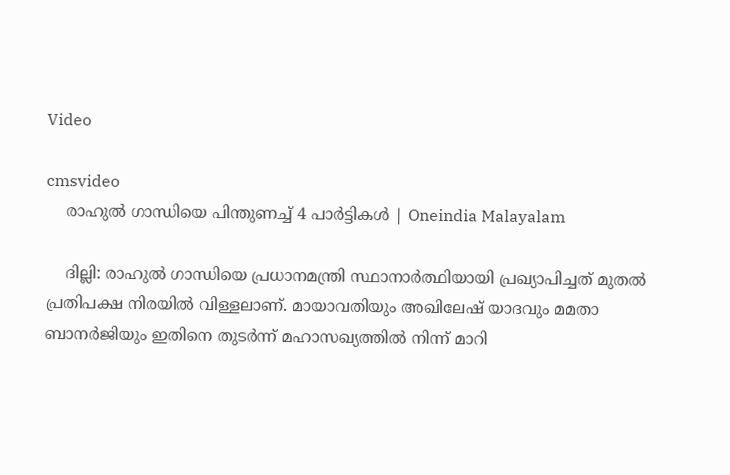Video

cmsvideo
    രാഹുല്‍ ഗാന്ധിയെ പിന്തുണച്ച് 4 പാര്‍ട്ടികള്‍ | Oneindia Malayalam

    ദില്ലി: രാഹുല്‍ ഗാന്ധിയെ പ്രധാനമന്ത്രി സ്ഥാനാര്‍ത്ഥിയായി പ്രഖ്യാപിച്ചത് മുതല്‍ പ്രതിപക്ഷ നിരയില്‍ വിള്ളലാണ്. മായാവതിയും അഖിലേഷ് യാദവും മമതാ ബാനര്‍ജിയും ഇതിനെ തുടര്‍ന്ന് മഹാസഖ്യത്തില്‍ നിന്ന് മാറി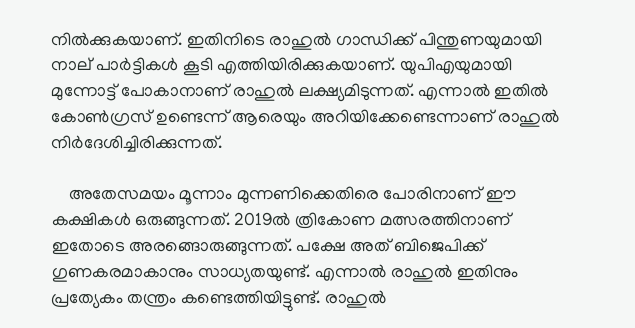നില്‍ക്കുകയാണ്. ഇതിനിടെ രാഹുല്‍ ഗാന്ധിക്ക് പിന്തുണയുമായി നാല് പാര്‍ട്ടികള്‍ കൂടി എത്തിയിരിക്കുകയാണ്. യുപിഎയുമായി മുന്നോട്ട് പോകാനാണ് രാഹുല്‍ ലക്ഷ്യമിടുന്നത്. എന്നാല്‍ ഇതില്‍ കോണ്‍ഗ്രസ് ഉണ്ടെന്ന് ആരെയും അറിയിക്കേണ്ടെന്നാണ് രാഹുല്‍ നിര്‍ദേശിച്ചിരിക്കുന്നത്.

    അതേസമയം മൂന്നാം മുന്നണിക്കെതിരെ പോരിനാണ് ഈ കക്ഷികള്‍ ഒരുങ്ങുന്നത്. 2019ല്‍ ത്രികോണ മത്സരത്തിനാണ് ഇതോടെ അരങ്ങൊരുങ്ങുന്നത്. പക്ഷേ അത് ബിജെപിക്ക് ഗുണകരമാകാനും സാധ്യതയുണ്ട്. എന്നാല്‍ രാഹുല്‍ ഇതിനും പ്രത്യേകം തന്ത്രം കണ്ടെത്തിയിട്ടുണ്ട്. രാഹുല്‍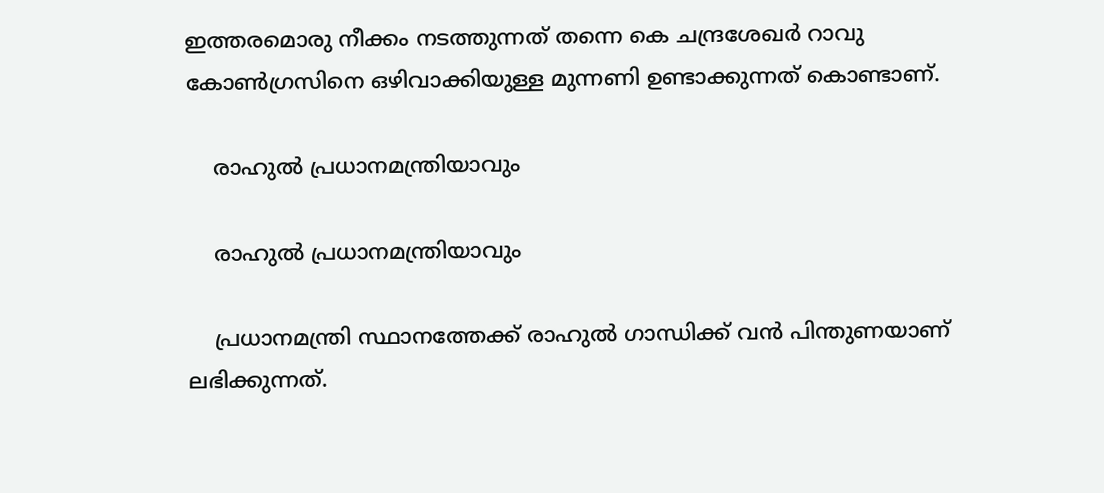ഇത്തരമൊരു നീക്കം നടത്തുന്നത് തന്നെ കെ ചന്ദ്രശേഖര്‍ റാവു കോണ്‍ഗ്രസിനെ ഒഴിവാക്കിയുള്ള മുന്നണി ഉണ്ടാക്കുന്നത് കൊണ്ടാണ്.

    രാഹുല്‍ പ്രധാനമന്ത്രിയാവും

    രാഹുല്‍ പ്രധാനമന്ത്രിയാവും

    പ്രധാനമന്ത്രി സ്ഥാനത്തേക്ക് രാഹുല്‍ ഗാന്ധിക്ക് വന്‍ പിന്തുണയാണ് ലഭിക്കുന്നത്.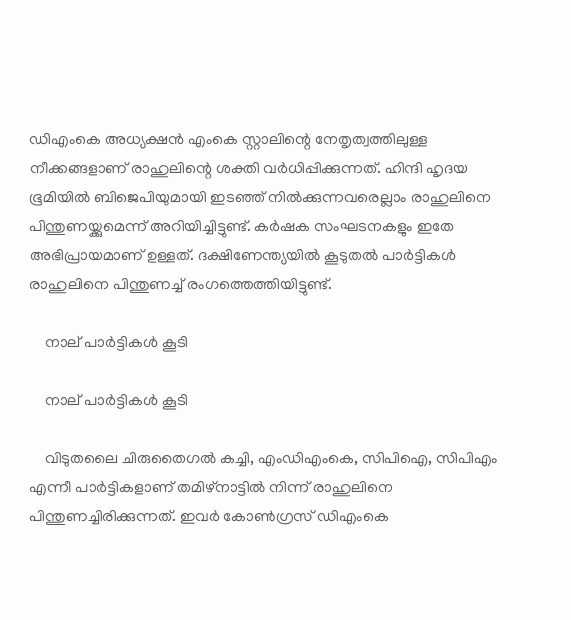ഡിഎംകെ അധ്യക്ഷന്‍ എംകെ സ്റ്റാലിന്റെ നേതൃത്വത്തിലുള്ള നീക്കങ്ങളാണ് രാഹുലിന്റെ ശക്തി വര്‍ധിപ്പിക്കുന്നത്. ഹിന്ദി ഹൃദയ ഭൂമിയില്‍ ബിജെപിയുമായി ഇടഞ്ഞ് നില്‍ക്കുന്നവരെല്ലാം രാഹുലിനെ പിന്തുണയ്ക്കുമെന്ന് അറിയിച്ചിട്ടുണ്ട്. കര്‍ഷക സംഘടനകളും ഇതേ അഭിപ്രായമാണ് ഉള്ളത്. ദക്ഷിണേന്ത്യയില്‍ കൂടുതല്‍ പാര്‍ട്ടികള്‍ രാഹുലിനെ പിന്തുണച്ച് രംഗത്തെത്തിയിട്ടുണ്ട്.

    നാല് പാര്‍ട്ടികള്‍ കൂടി

    നാല് പാര്‍ട്ടികള്‍ കൂടി

    വിടുതലൈ ചിരുതൈഗല്‍ കച്ചി, എംഡിഎംകെ, സിപിഐ, സിപിഎം എന്നീ പാര്‍ട്ടികളാണ് തമിഴ്‌നാട്ടില്‍ നിന്ന് രാഹുലിനെ പിന്തുണച്ചിരിക്കുന്നത്. ഇവര്‍ കോണ്‍ഗ്രസ് ഡിഎംകെ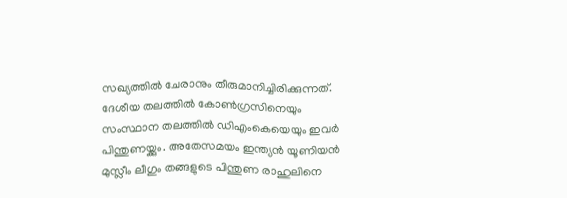സഖ്യത്തില്‍ ചേരാനും തീരുമാനിച്ചിരിക്കുന്നത്. ദേശീയ തലത്തില്‍ കോണ്‍ഗ്രസിനെയും സംസ്ഥാന തലത്തില്‍ ഡിഎംകെയെയും ഇവര്‍ പിന്തുണയ്ക്കും. അതേസമയം ഇന്ത്യന്‍ യൂണിയന്‍ മുസ്ലീം ലീഗും തങ്ങളുടെ പിന്തുണ രാഹുലിനെ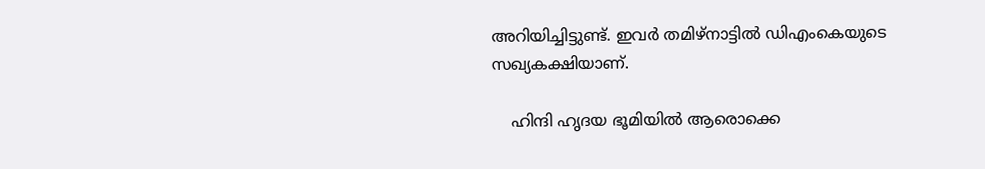അറിയിച്ചിട്ടുണ്ട്. ഇവര്‍ തമിഴ്‌നാട്ടില്‍ ഡിഎംകെയുടെ സഖ്യകക്ഷിയാണ്.

    ഹിന്ദി ഹൃദയ ഭൂമിയില്‍ ആരൊക്കെ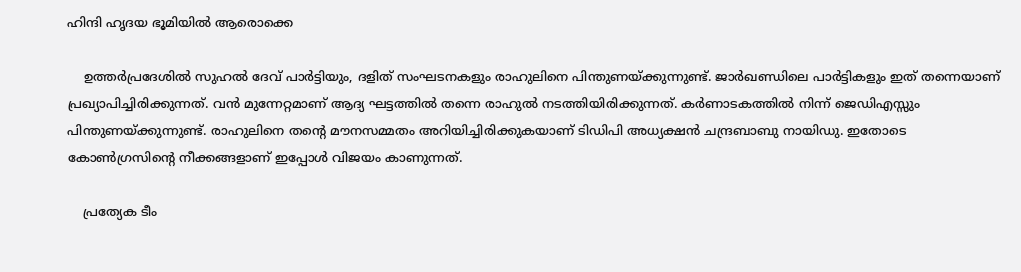ഹിന്ദി ഹൃദയ ഭൂമിയില്‍ ആരൊക്കെ

    ഉത്തര്‍പ്രദേശില്‍ സുഹല്‍ ദേവ് പാര്‍ട്ടിയും, ദളിത് സംഘടനകളും രാഹുലിനെ പിന്തുണയ്ക്കുന്നുണ്ട്. ജാര്‍ഖണ്ഡിലെ പാര്‍ട്ടികളും ഇത് തന്നെയാണ് പ്രഖ്യാപിച്ചിരിക്കുന്നത്. വന്‍ മുന്നേറ്റമാണ് ആദ്യ ഘട്ടത്തില്‍ തന്നെ രാഹുല്‍ നടത്തിയിരിക്കുന്നത്. കര്‍ണാടകത്തില്‍ നിന്ന് ജെഡിഎസ്സും പിന്തുണയ്ക്കുന്നുണ്ട്. രാഹുലിനെ തന്റെ മൗനസമ്മതം അറിയിച്ചിരിക്കുകയാണ് ടിഡിപി അധ്യക്ഷന്‍ ചന്ദ്രബാബു നായിഡു. ഇതോടെ കോണ്‍ഗ്രസിന്റെ നീക്കങ്ങളാണ് ഇപ്പോള്‍ വിജയം കാണുന്നത്.

    പ്രത്യേക ടീം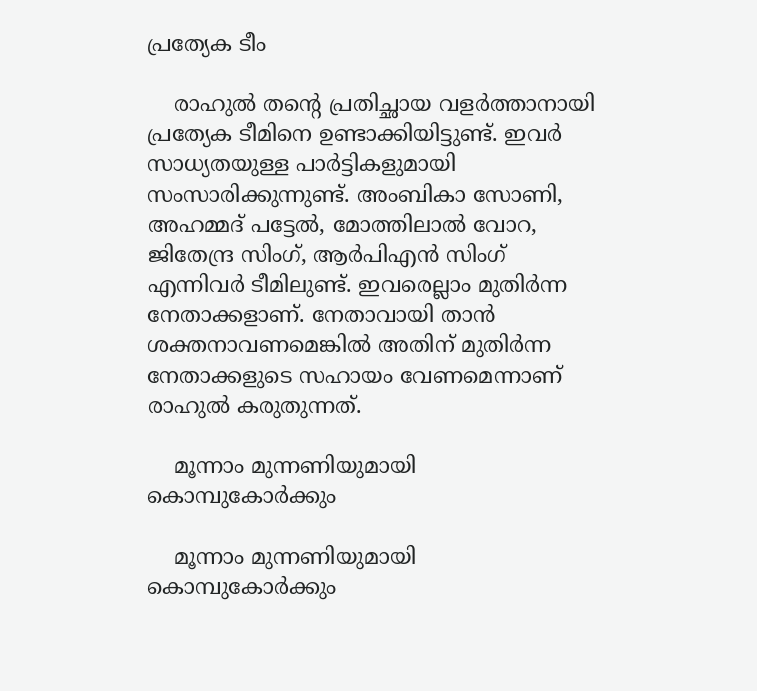പ്രത്യേക ടീം

    രാഹുല്‍ തന്റെ പ്രതിച്ഛായ വളര്‍ത്താനായി പ്രത്യേക ടീമിനെ ഉണ്ടാക്കിയിട്ടുണ്ട്. ഇവര്‍ സാധ്യതയുള്ള പാര്‍ട്ടികളുമായി സംസാരിക്കുന്നുണ്ട്. അംബികാ സോണി, അഹമ്മദ് പട്ടേല്‍, മോത്തിലാല്‍ വോറ, ജിതേന്ദ്ര സിംഗ്, ആര്‍പിഎന്‍ സിംഗ് എന്നിവര്‍ ടീമിലുണ്ട്. ഇവരെല്ലാം മുതിര്‍ന്ന നേതാക്കളാണ്. നേതാവായി താന്‍ ശക്തനാവണമെങ്കില്‍ അതിന് മുതിര്‍ന്ന നേതാക്കളുടെ സഹായം വേണമെന്നാണ് രാഹുല്‍ കരുതുന്നത്.

    മൂന്നാം മുന്നണിയുമായി കൊമ്പുകോര്‍ക്കും

    മൂന്നാം മുന്നണിയുമായി കൊമ്പുകോര്‍ക്കും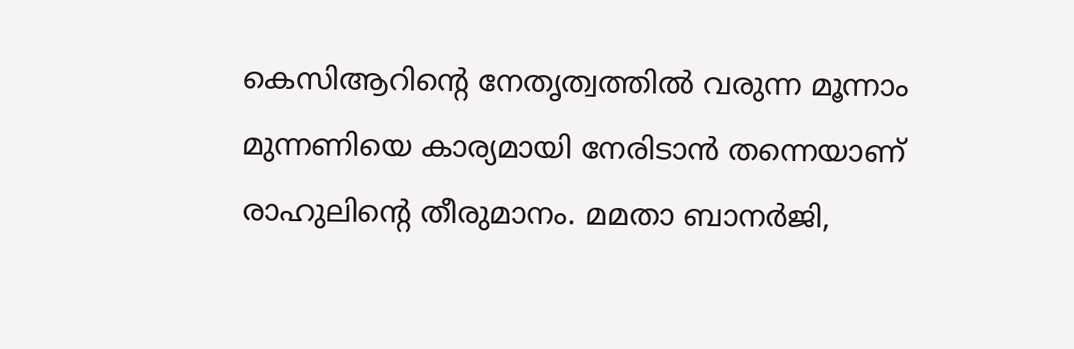കെസിആറിന്റെ നേതൃത്വത്തില്‍ വരുന്ന മൂന്നാം മുന്നണിയെ കാര്യമായി നേരിടാന്‍ തന്നെയാണ് രാഹുലിന്റെ തീരുമാനം. മമതാ ബാനര്‍ജി,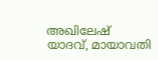അഖിലേഷ് യാദവ്, മായാവതി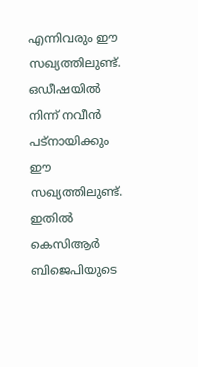എന്നിവരും ഈ സഖ്യത്തിലുണ്ട്. ഒഡീഷയില്‍ നിന്ന് നവീന്‍ പട്‌നായിക്കും ഈ സഖ്യത്തിലുണ്ട്. ഇതില്‍ കെസിആര്‍ ബിജെപിയുടെ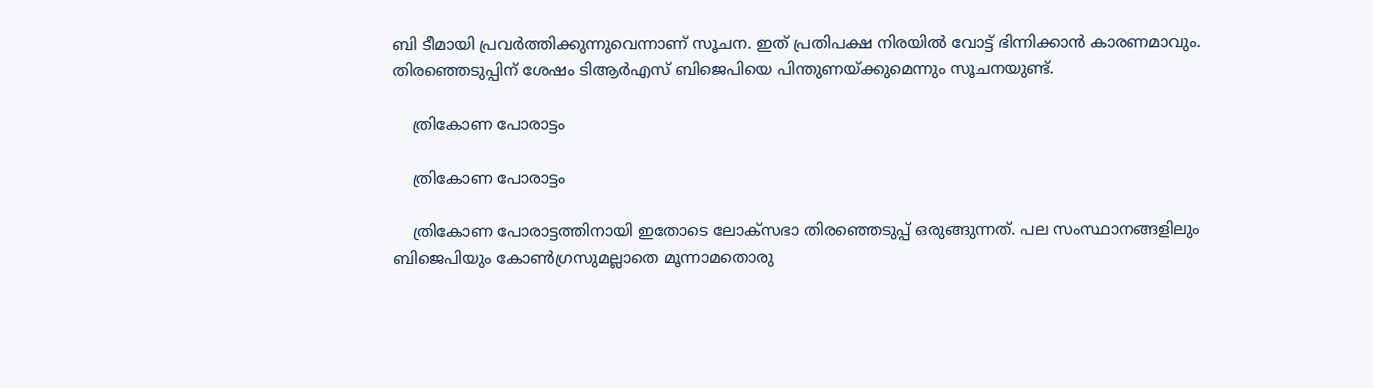ബി ടീമായി പ്രവര്‍ത്തിക്കുന്നുവെന്നാണ് സൂചന. ഇത് പ്രതിപക്ഷ നിരയില്‍ വോട്ട് ഭിന്നിക്കാന്‍ കാരണമാവും. തിരഞ്ഞെടുപ്പിന് ശേഷം ടിആര്‍എസ് ബിജെപിയെ പിന്തുണയ്ക്കുമെന്നും സൂചനയുണ്ട്.

    ത്രികോണ പോരാട്ടം

    ത്രികോണ പോരാട്ടം

    ത്രികോണ പോരാട്ടത്തിനായി ഇതോടെ ലോക്‌സഭാ തിരഞ്ഞെടുപ്പ് ഒരുങ്ങുന്നത്. പല സംസ്ഥാനങ്ങളിലും ബിജെപിയും കോണ്‍ഗ്രസുമല്ലാതെ മൂന്നാമതൊരു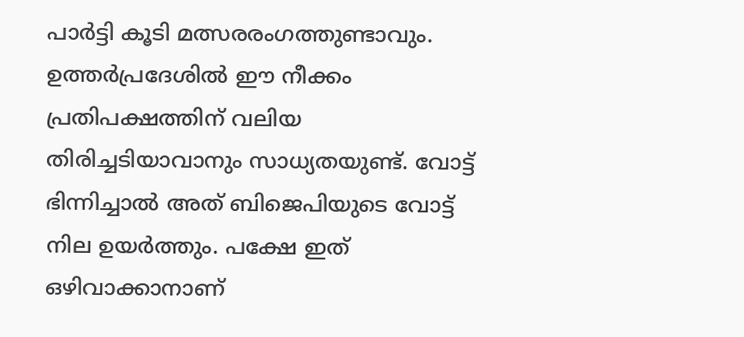പാര്‍ട്ടി കൂടി മത്സരരംഗത്തുണ്ടാവും. ഉത്തര്‍പ്രദേശില്‍ ഈ നീക്കം പ്രതിപക്ഷത്തിന് വലിയ തിരിച്ചടിയാവാനും സാധ്യതയുണ്ട്. വോട്ട് ഭിന്നിച്ചാല്‍ അത് ബിജെപിയുടെ വോട്ട് നില ഉയര്‍ത്തും. പക്ഷേ ഇത് ഒഴിവാക്കാനാണ്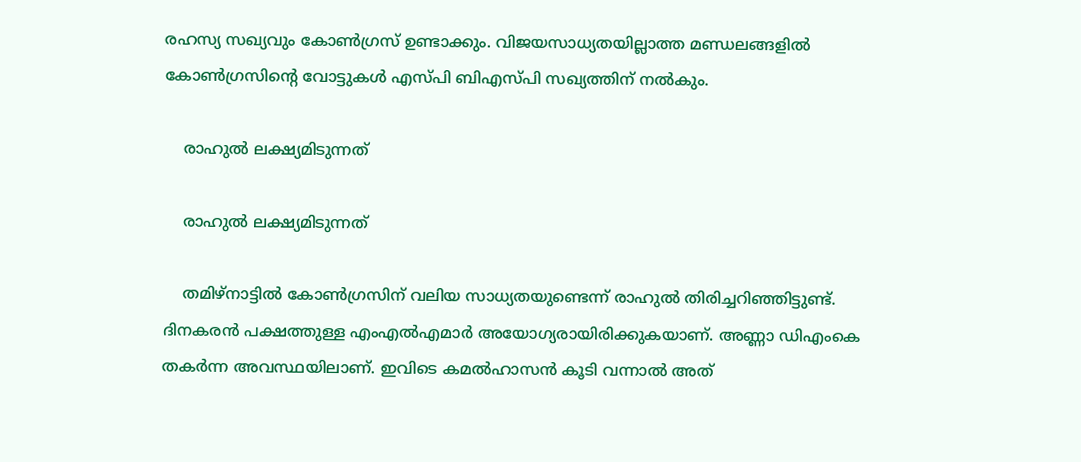രഹസ്യ സഖ്യവും കോണ്‍ഗ്രസ് ഉണ്ടാക്കും. വിജയസാധ്യതയില്ലാത്ത മണ്ഡലങ്ങളില്‍ കോണ്‍ഗ്രസിന്റെ വോട്ടുകള്‍ എസ്പി ബിഎസ്പി സഖ്യത്തിന് നല്‍കും.

    രാഹുല്‍ ലക്ഷ്യമിടുന്നത്

    രാഹുല്‍ ലക്ഷ്യമിടുന്നത്

    തമിഴ്‌നാട്ടില്‍ കോണ്‍ഗ്രസിന് വലിയ സാധ്യതയുണ്ടെന്ന് രാഹുല്‍ തിരിച്ചറിഞ്ഞിട്ടുണ്ട്. ദിനകരന്‍ പക്ഷത്തുള്ള എംഎല്‍എമാര്‍ അയോഗ്യരായിരിക്കുകയാണ്. അണ്ണാ ഡിഎംകെ തകര്‍ന്ന അവസ്ഥയിലാണ്. ഇവിടെ കമല്‍ഹാസന്‍ കൂടി വന്നാല്‍ അത്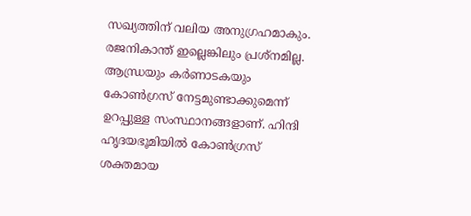സഖ്യത്തിന് വലിയ അനുഗ്രഹമാകും. രജനികാന്ത് ഇല്ലെങ്കിലും പ്രശ്‌നമില്ല. ആന്ധ്രയും കര്‍ണാടകയും കോണ്‍ഗ്രസ് നേട്ടമുണ്ടാക്കുമെന്ന് ഉറപ്പുള്ള സംസ്ഥാനങ്ങളാണ്. ഹിന്ദി ഹൃദയഭൂമിയില്‍ കോണ്‍ഗ്രസ് ശക്തമായ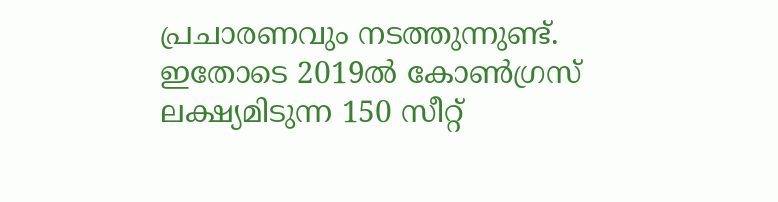പ്രചാരണവും നടത്തുന്നുണ്ട്. ഇതോടെ 2019ല്‍ കോണ്‍ഗ്രസ് ലക്ഷ്യമിടുന്ന 150 സീറ്റ്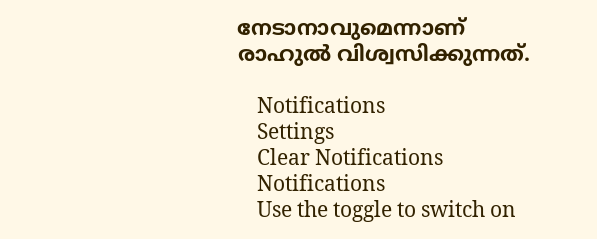നേടാനാവുമെന്നാണ് രാഹുല്‍ വിശ്വസിക്കുന്നത്.

    Notifications
    Settings
    Clear Notifications
    Notifications
    Use the toggle to switch on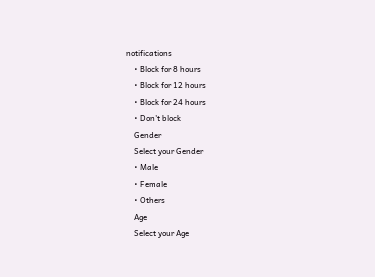notifications
    • Block for 8 hours
    • Block for 12 hours
    • Block for 24 hours
    • Don't block
    Gender
    Select your Gender
    • Male
    • Female
    • Others
    Age
    Select your Age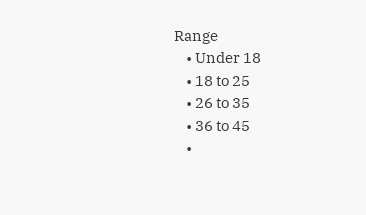Range
    • Under 18
    • 18 to 25
    • 26 to 35
    • 36 to 45
    •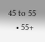45 to 55
    • 55+